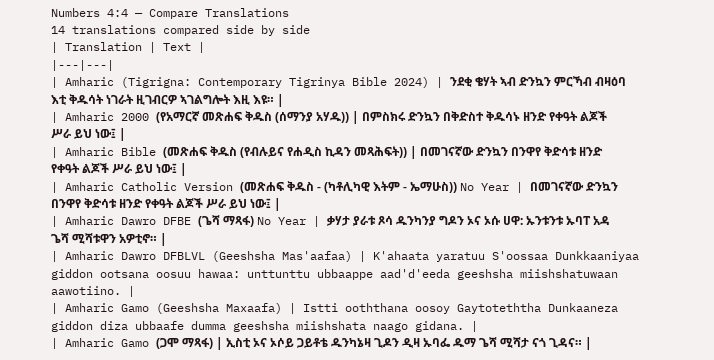Numbers 4:4 — Compare Translations
14 translations compared side by side
| Translation | Text |
|---|---|
| Amharic (Tigrigna: Contemporary Tigrinya Bible 2024) | ንደቂ ቄሃት ኣብ ድንኳን ምርኻብ ብዛዕባ እቲ ቅዱሳት ነገራት ዚገብርዎ ኣገልግሎት እዚ እዩ። |
| Amharic 2000 (የአማርኛ መጽሐፍ ቅዱስ (ሰማንያ አሃዱ)) | በምስክሩ ድንኳን በቅድስተ ቅዱሳኑ ዘንድ የቀዓት ልጆች ሥራ ይህ ነው፤ |
| Amharic Bible (መጽሐፍ ቅዱስ (የብሉይና የሐዲስ ኪዳን መጻሕፍት)) | በመገናኛው ድንኳን በንዋየ ቅድሳቱ ዘንድ የቀዓት ልጆች ሥራ ይህ ነው፤ |
| Amharic Catholic Version (መጽሐፍ ቅዱስ - (ካቶሊካዊ እትም - ኤማሁስ)) No Year | በመገናኛው ድንኳን በንዋየ ቅድሳቱ ዘንድ የቀዓት ልጆች ሥራ ይህ ነው፤ |
| Amharic Dawro DFBE (ጌሻ ማጻፋ) No Year | ቃሃታ ያራቱ ጾሳ ዱንካንያ ግዶን ኦና ኦሱ ሀዋ: ኡንቱንቱ ኡባፐ አዳ ጌሻ ሚሻቱዋን አዎቲኖ። |
| Amharic Dawro DFBLVL (Geeshsha Mas'aafaa) | K'ahaata yaratuu S'oossaa Dunkkaaniyaa giddon ootsana oosuu hawaa: unttunttu ubbaappe aad'd'eeda geeshsha miishshatuwaan aawotiino. |
| Amharic Gamo (Geeshsha Maxaafa) | Istti ooththana oosoy Gaytoteththa Dunkaaneza giddon diza ubbaafe dumma geeshsha miishshata naago gidana. |
| Amharic Gamo (ጋሞ ማጻፋ) | ኢስቲ ኦና ኦሶይ ጋይቶቴ ዱንካኔዛ ጊዶን ዲዛ ኡባፌ ዱማ ጌሻ ሚሻታ ናጎ ጊዳና። |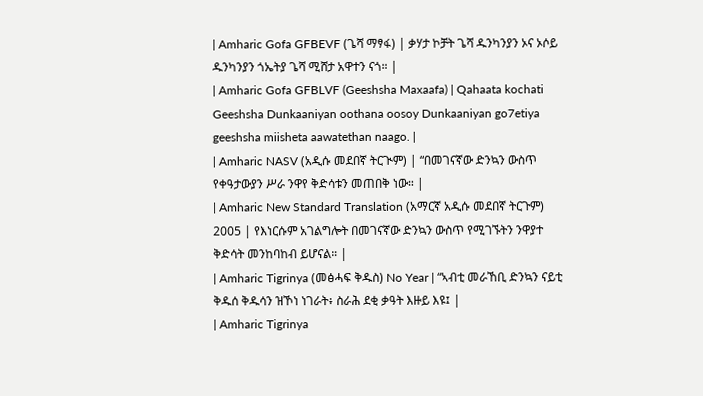| Amharic Gofa GFBEVF (ጌሻ ማፃፋ) | ቃሃታ ኮቻት ጌሻ ዱንካንያን ኦና ኦሶይ ዱንካንያን ጎኤትያ ጌሻ ሚሸታ አዋተን ናጎ። |
| Amharic Gofa GFBLVF (Geeshsha Maxaafa) | Qahaata kochati Geeshsha Dunkaaniyan oothana oosoy Dunkaaniyan go7etiya geeshsha miisheta aawatethan naago. |
| Amharic NASV (አዲሱ መደበኛ ትርጒም) | “በመገናኛው ድንኳን ውስጥ የቀዓታውያን ሥራ ንዋየ ቅድሳቱን መጠበቅ ነው። |
| Amharic New Standard Translation (አማርኛ አዲሱ መደበኛ ትርጉም) 2005 | የእነርሱም አገልግሎት በመገናኛው ድንኳን ውስጥ የሚገኙትን ንዋያተ ቅድሳት መንከባከብ ይሆናል። |
| Amharic Tigrinya (መፅሓፍ ቅዱስ) No Year | “ኣብቲ መራኸቢ ድንኳን ናይቲ ቅዱሰ ቅዱሳን ዝኾነ ነገራት፥ ስራሕ ደቂ ቃዓት እዙይ እዩ፤ |
| Amharic Tigrinya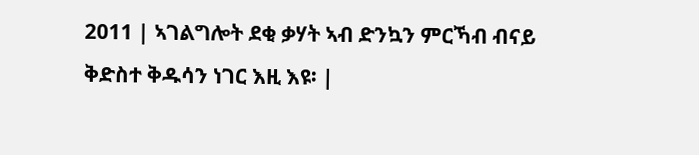2011 | ኣገልግሎት ደቂ ቃሃት ኣብ ድንኳን ምርኻብ ብናይ ቅድስተ ቅዱሳን ነገር እዚ እዩ፡ |